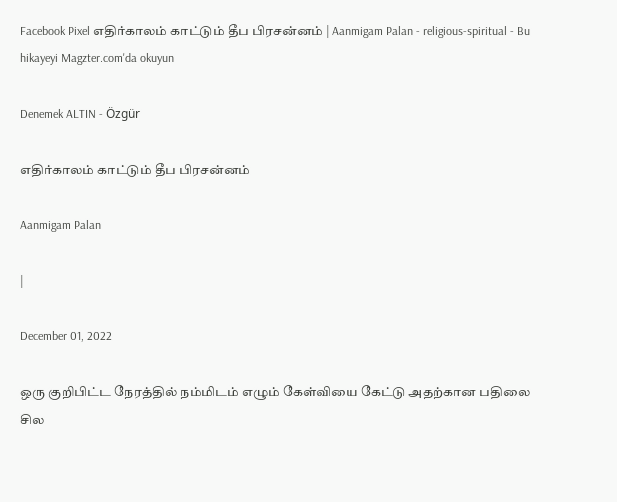Facebook Pixel எதிர்காலம் காட்டும் தீப பிரசன்னம் | Aanmigam Palan - religious-spiritual - Bu hikayeyi Magzter.com'da okuyun

Denemek ALTIN - Özgür

எதிர்காலம் காட்டும் தீப பிரசன்னம்

Aanmigam Palan

|

December 01, 2022

ஒரு குறிபிட்ட நேரத்தில் நம்மிடம் எழும் கேள்வியை கேட்டு அதற்கான பதிலை சில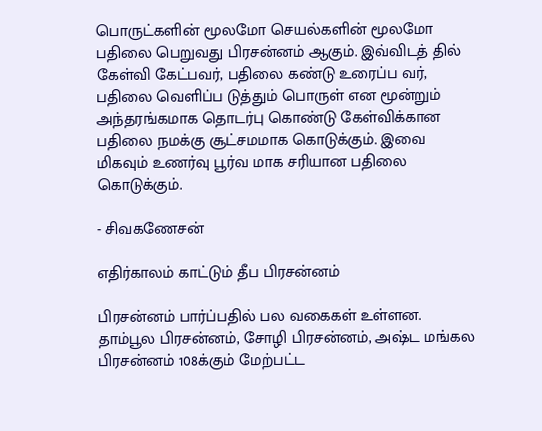பொருட்களின் மூலமோ செயல்களின் மூலமோ பதிலை பெறுவது பிரசன்னம் ஆகும். இவ்விடத் தில் கேள்வி கேட்பவர், பதிலை கண்டு உரைப்ப வர், பதிலை வெளிப்ப டுத்தும் பொருள் என மூன்றும் அந்தரங்கமாக தொடர்பு கொண்டு கேள்விக்கான பதிலை நமக்கு சூட்சமமாக கொடுக்கும். இவை மிகவும் உணர்வு பூர்வ மாக சரியான பதிலை கொடுக்கும்.

- சிவகணேசன்

எதிர்காலம் காட்டும் தீப பிரசன்னம்

பிரசன்னம் பார்ப்பதில் பல வகைகள் உள்ளன. தாம்பூல பிரசன்னம், சோழி பிரசன்னம், அஷ்ட மங்கல பிரசன்னம் 108க்கும் மேற்பட்ட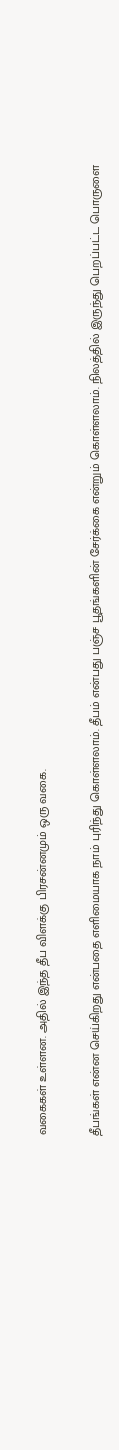வகைகள் உள்ளன. அதில் இந்த தீப விளக்கு பிரசன்னமும் ஒரு வகை.

தீபங்கள் என்ன செய்கிறது என்பதை எளிமையாக நாம் புரிந்து கொள்ளலாம். தீபம் என்பது பஞ்ச பூதங்களின் சேர்க்கை என்றும் கொள்ளலாம். நிலத்தில் இருந்து பெறப்பட்ட பொருளை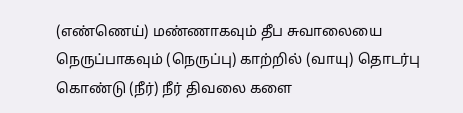(எண்ணெய்) மண்ணாகவும் தீப சுவாலையை நெருப்பாகவும் (நெருப்பு) காற்றில் (வாயு) தொடர்பு கொண்டு (நீர்) நீர் திவலை களை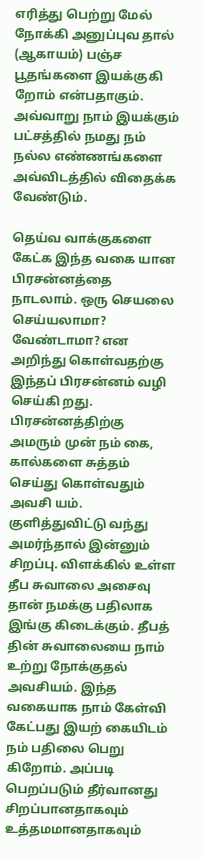எரித்து பெற்று மேல் நோக்கி அனுப்புவ தால் (ஆகாயம்) பஞ்ச பூதங்களை இயக்குகி றோம் என்பதாகும். அவ்வாறு நாம் இயக்கும் பட்சத்தில் நமது நம் நல்ல எண்ணங்களை அவ்விடத்தில் விதைக்க வேண்டும்.

தெய்வ வாக்குகளை கேட்க இந்த வகை யான பிரசன்னத்தை நாடலாம். ஒரு செயலை செய்யலாமா? வேண்டாமா? என அறிந்து கொள்வதற்கு இந்தப் பிரசன்னம் வழி செய்கி றது. பிரசன்னத்திற்கு அமரும் முன் நம் கை, கால்களை சுத்தம் செய்து கொள்வதும் அவசி யம். குளித்துவிட்டு வந்து அமர்ந்தால் இன்னும் சிறப்பு. விளக்கில் உள்ள தீப சுவாலை அசைவு தான் நமக்கு பதிலாக இங்கு கிடைக்கும். தீபத் தின் சுவாலையை நாம் உற்று நோக்குதல் அவசியம். இந்த வகையாக நாம் கேள்வி கேட்பது இயற் கையிடம் நம் பதிலை பெறு கிறோம். அப்படி பெறப்படும் தீர்வானது சிறப்பானதாகவும் உத்தமமானதாகவும்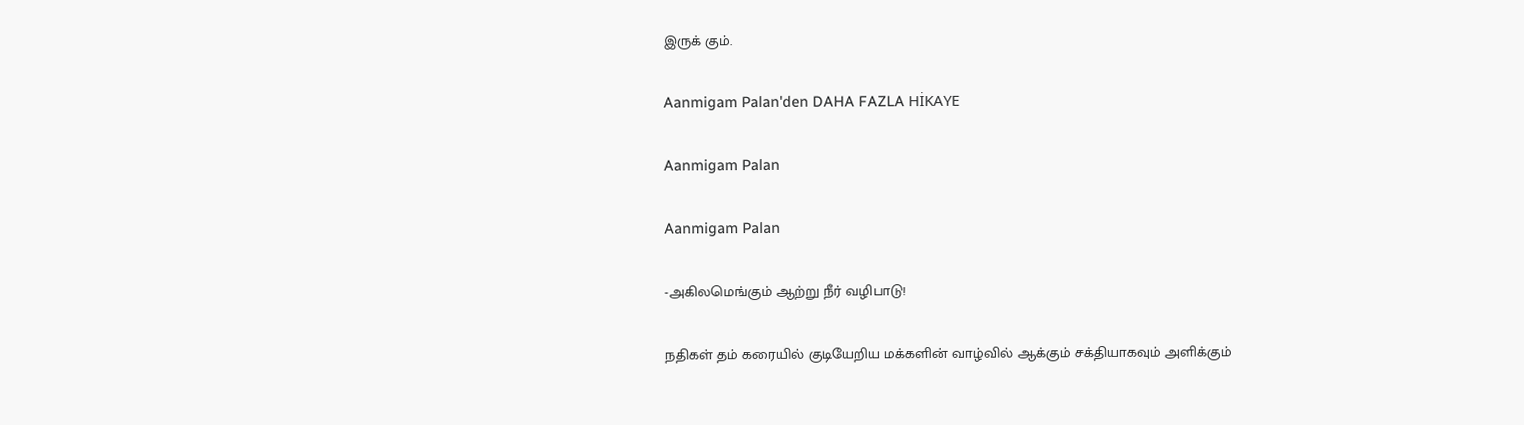இருக் கும்.

Aanmigam Palan'den DAHA FAZLA HİKAYE

Aanmigam Palan

Aanmigam Palan

-அகிலமெங்கும் ஆற்று நீர் வழிபாடு!

நதிகள் தம் கரையில் குடியேறிய மக்களின் வாழ்வில் ஆக்கும் சக்தியாகவும் அளிக்கும்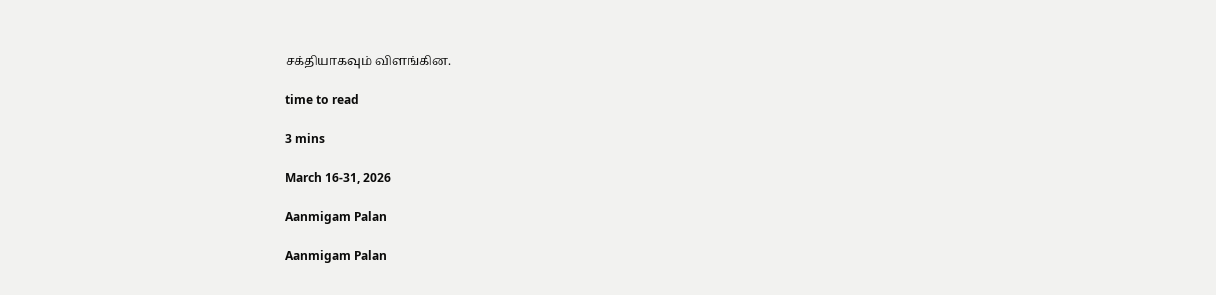சக்தியாகவும் விளங்கின.

time to read

3 mins

March 16-31, 2026

Aanmigam Palan

Aanmigam Palan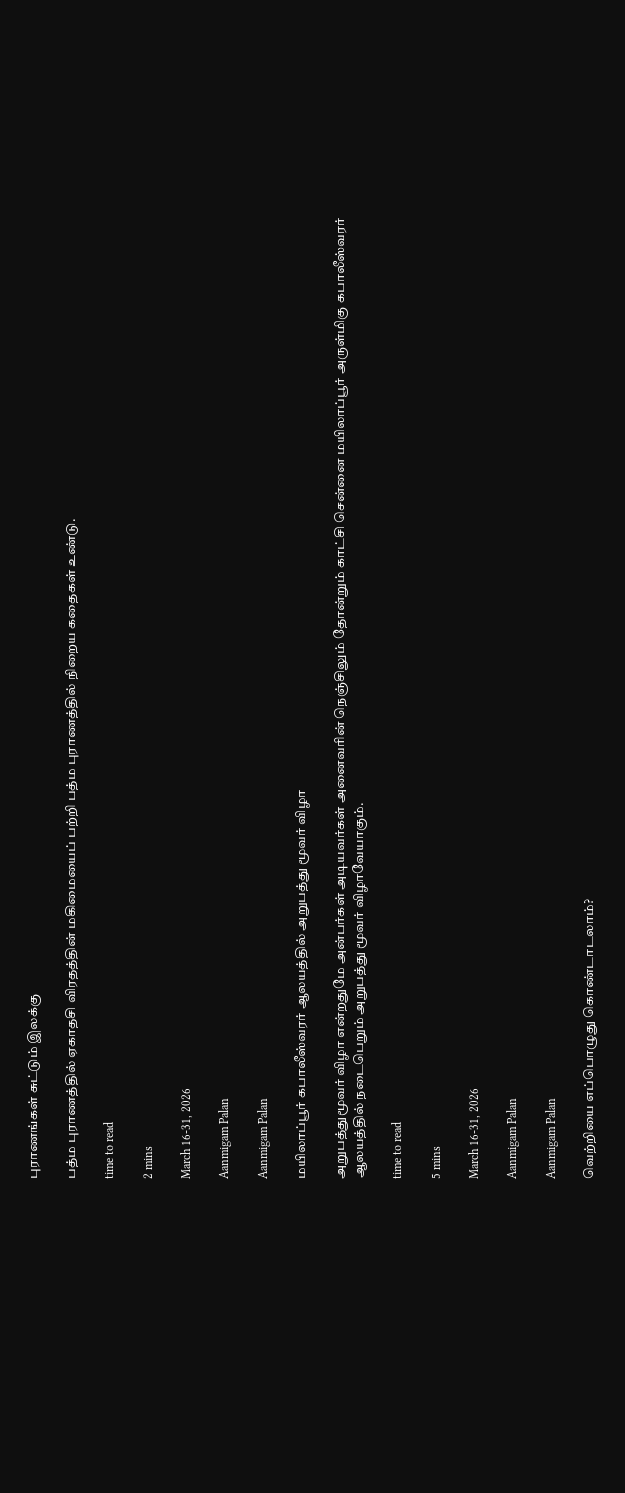புராணங்கள் சுட்டும் இலக்கு

பத்ம புராணத்தில் ஏகாதசி விரதத்தின் மகிமையைப் பற்றி பத்ம புராணத்தில் நிறைய கதைகள் உண்டு.

time to read

2 mins

March 16-31, 2026

Aanmigam Palan

Aanmigam Palan

மயிலாப்பூர் கபாலீஸ்வரர் ஆலயத்தில் அறுபத்து மூவர் விழா

அறுபத்துமூவர் விழா என்றதுமே அன்பர்கள் அடியவர்கள் அனைவரின் நெஞ்சிலும் தோன்றும் காட்சி சென்னை மயிலாப்பூர் அருள்மிகு கபாலீஸ்வரர் ஆலயத்தில் நடைபெறும் அறுபத்து மூவர் விழாவேயாகும்.

time to read

5 mins

March 16-31, 2026

Aanmigam Palan

Aanmigam Palan

வெற்றியை எப்பொழுது கொண்டாடலாம்?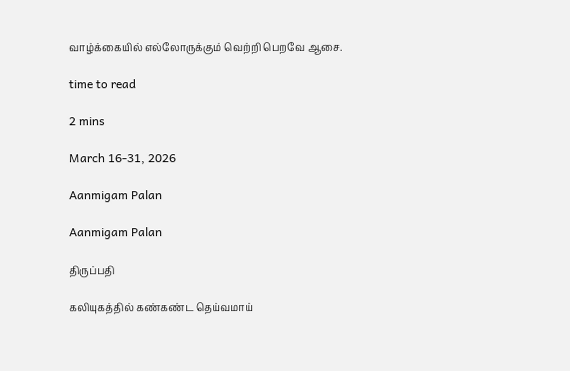வாழ்க்கையில் எல்லோருக்கும் வெற்றி பெறவே ஆசை.

time to read

2 mins

March 16-31, 2026

Aanmigam Palan

Aanmigam Palan

திருப்பதி

கலியுகத்தில் கண்கண்ட தெய்வமாய்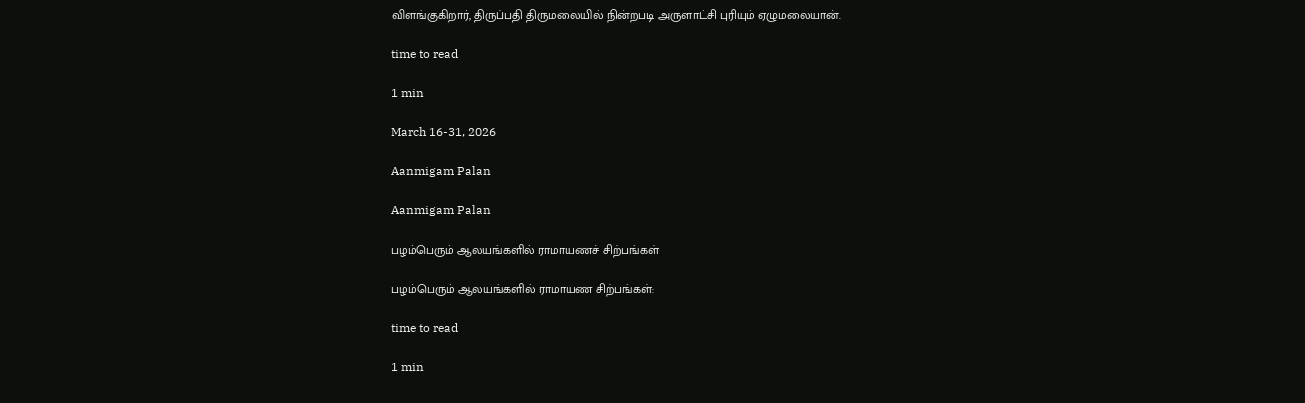விளங்குகிறார், திருப்பதி திருமலையில் நின்றபடி அருளாட்சி புரியும் ஏழுமலையான்.

time to read

1 min

March 16-31, 2026

Aanmigam Palan

Aanmigam Palan

பழம்பெரும் ஆலயங்களில் ராமாயணச் சிற்பங்கள்

பழம்பெரும் ஆலயங்களில் ராமாயண சிற்பங்கள்:

time to read

1 min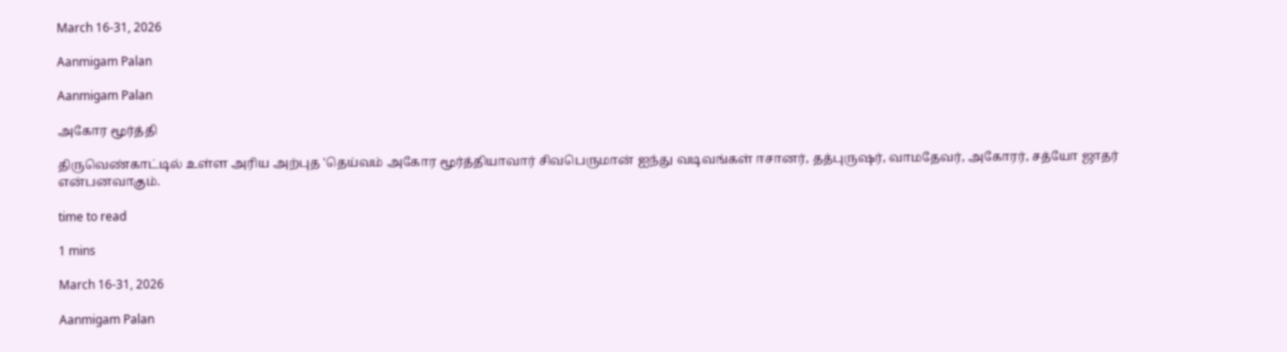March 16-31, 2026

Aanmigam Palan

Aanmigam Palan

அகோர மூர்த்தி

திருவெண்காட்டில் உள்ள அரிய அற்புத 'தெய்வம் அகோர மூர்த்தியாவார் சிவபெருமான் ஐந்து வடிவங்கள் ஈசானர், தத்புருஷர், வாமதேவர், அகோரர், சத்யோ ஜாதர் என்பனவாகும்.

time to read

1 mins

March 16-31, 2026

Aanmigam Palan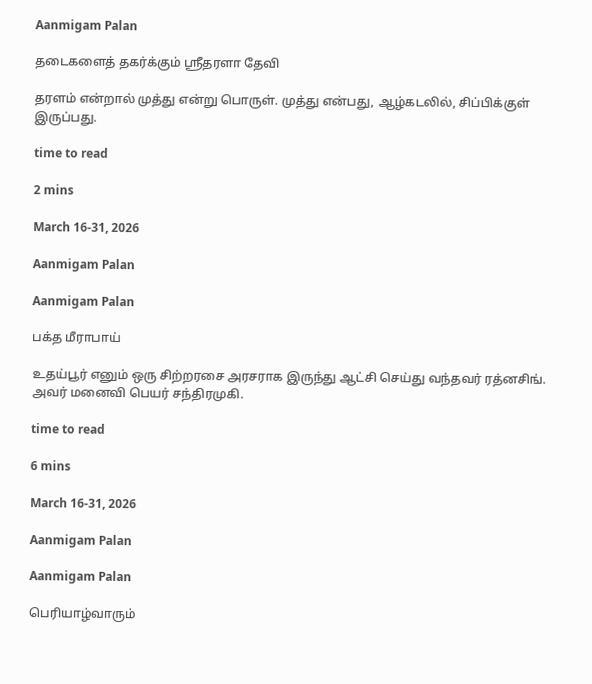Aanmigam Palan

தடைகளைத் தகர்க்கும் ஸ்ரீதரளா தேவி

தரளம் என்றால் முத்து என்று பொருள். முத்து என்பது, ஆழ்கடலில், சிப்பிக்குள் இருப்பது.

time to read

2 mins

March 16-31, 2026

Aanmigam Palan

Aanmigam Palan

பக்த மீராபாய்

உதய்பூர் எனும் ஒரு சிற்றரசை அரசராக இருந்து ஆட்சி செய்து வந்தவர் ரத்னசிங். அவர் மனைவி பெயர் சந்திரமுகி.

time to read

6 mins

March 16-31, 2026

Aanmigam Palan

Aanmigam Palan

பெரியாழ்வாரும்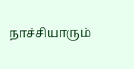நாச்சியாரும்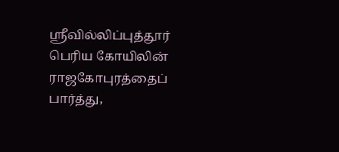ஸ்ரீவில்லிப்புத்தூர் பெரிய கோயிலின் ராஜகோபுரத்தைப் பார்த்து,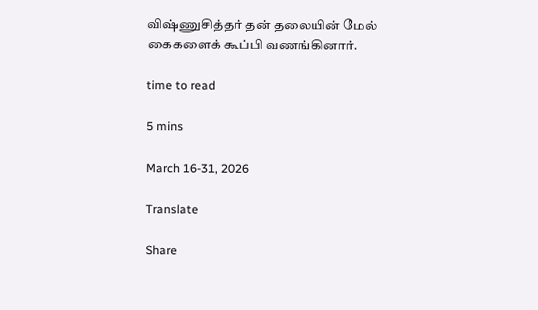விஷ்ணுசித்தர் தன் தலையின் மேல் கைகளைக் கூப்பி வணங்கினார்.

time to read

5 mins

March 16-31, 2026

Translate

Share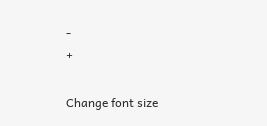-
+

Change font size